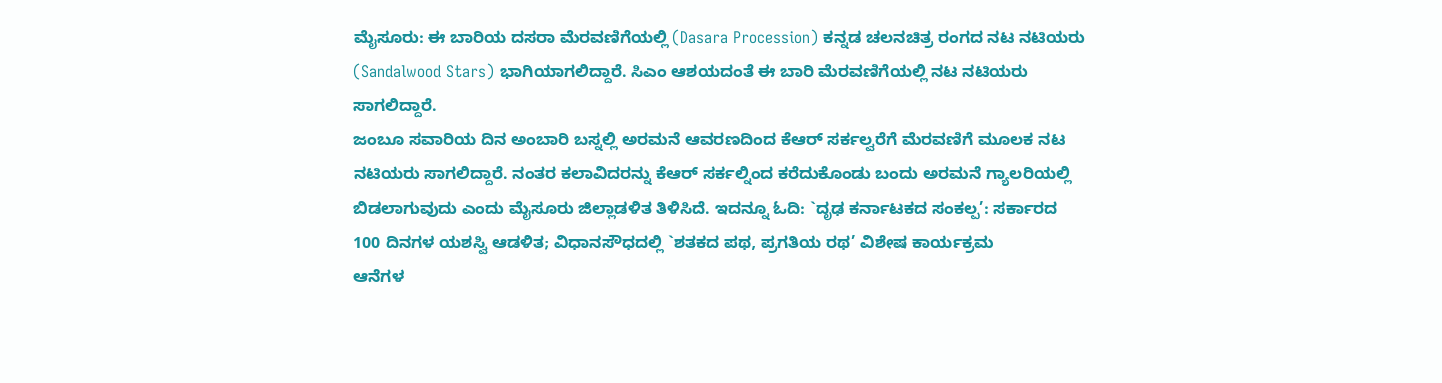ಮೈಸೂರು: ಈ ಬಾರಿಯ ದಸರಾ ಮೆರವಣಿಗೆಯಲ್ಲಿ (Dasara Procession) ಕನ್ನಡ ಚಲನಚಿತ್ರ ರಂಗದ ನಟ ನಟಿಯರು (Sandalwood Stars) ಭಾಗಿಯಾಗಲಿದ್ದಾರೆ. ಸಿಎಂ ಆಶಯದಂತೆ ಈ ಬಾರಿ ಮೆರವಣಿಗೆಯಲ್ಲಿ ನಟ ನಟಿಯರು ಸಾಗಲಿದ್ದಾರೆ.
ಜಂಬೂ ಸವಾರಿಯ ದಿನ ಅಂಬಾರಿ ಬಸ್ನಲ್ಲಿ ಅರಮನೆ ಆವರಣದಿಂದ ಕೆಆರ್ ಸರ್ಕಲ್ವರೆಗೆ ಮೆರವಣಿಗೆ ಮೂಲಕ ನಟ ನಟಿಯರು ಸಾಗಲಿದ್ದಾರೆ. ನಂತರ ಕಲಾವಿದರನ್ನು ಕೆಆರ್ ಸರ್ಕಲ್ನಿಂದ ಕರೆದುಕೊಂಡು ಬಂದು ಅರಮನೆ ಗ್ಯಾಲರಿಯಲ್ಲಿ ಬಿಡಲಾಗುವುದು ಎಂದು ಮೈಸೂರು ಜಿಲ್ಲಾಡಳಿತ ತಿಳಿಸಿದೆ. ಇದನ್ನೂ ಓದಿ: `ದೃಢ ಕರ್ನಾಟಕದ ಸಂಕಲ್ಪ’: ಸರ್ಕಾರದ 100 ದಿನಗಳ ಯಶಸ್ವಿ ಆಡಳಿತ; ವಿಧಾನಸೌಧದಲ್ಲಿ `ಶತಕದ ಪಥ, ಪ್ರಗತಿಯ ರಥ’ ವಿಶೇಷ ಕಾರ್ಯಕ್ರಮ
ಆನೆಗಳ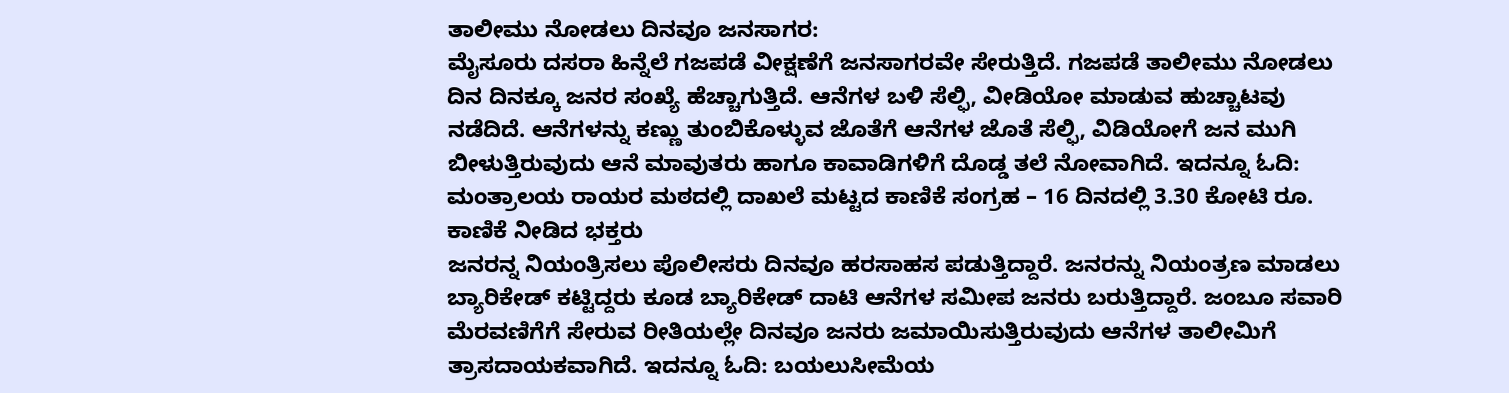ತಾಲೀಮು ನೋಡಲು ದಿನವೂ ಜನಸಾಗರ:
ಮೈಸೂರು ದಸರಾ ಹಿನ್ನೆಲೆ ಗಜಪಡೆ ವೀಕ್ಷಣೆಗೆ ಜನಸಾಗರವೇ ಸೇರುತ್ತಿದೆ. ಗಜಪಡೆ ತಾಲೀಮು ನೋಡಲು ದಿನ ದಿನಕ್ಕೂ ಜನರ ಸಂಖ್ಯೆ ಹೆಚ್ಚಾಗುತ್ತಿದೆ. ಆನೆಗಳ ಬಳಿ ಸೆಲ್ಫಿ, ವೀಡಿಯೋ ಮಾಡುವ ಹುಚ್ಚಾಟವು ನಡೆದಿದೆ. ಆನೆಗಳನ್ನು ಕಣ್ಣು ತುಂಬಿಕೊಳ್ಳುವ ಜೊತೆಗೆ ಆನೆಗಳ ಜೊತೆ ಸೆಲ್ಫಿ, ವಿಡಿಯೋಗೆ ಜನ ಮುಗಿ ಬೀಳುತ್ತಿರುವುದು ಆನೆ ಮಾವುತರು ಹಾಗೂ ಕಾವಾಡಿಗಳಿಗೆ ದೊಡ್ಡ ತಲೆ ನೋವಾಗಿದೆ. ಇದನ್ನೂ ಓದಿ: ಮಂತ್ರಾಲಯ ರಾಯರ ಮಠದಲ್ಲಿ ದಾಖಲೆ ಮಟ್ಟದ ಕಾಣಿಕೆ ಸಂಗ್ರಹ – 16 ದಿನದಲ್ಲಿ 3.30 ಕೋಟಿ ರೂ. ಕಾಣಿಕೆ ನೀಡಿದ ಭಕ್ತರು
ಜನರನ್ನ ನಿಯಂತ್ರಿಸಲು ಪೊಲೀಸರು ದಿನವೂ ಹರಸಾಹಸ ಪಡುತ್ತಿದ್ದಾರೆ. ಜನರನ್ನು ನಿಯಂತ್ರಣ ಮಾಡಲು ಬ್ಯಾರಿಕೇಡ್ ಕಟ್ಟಿದ್ದರು ಕೂಡ ಬ್ಯಾರಿಕೇಡ್ ದಾಟಿ ಆನೆಗಳ ಸಮೀಪ ಜನರು ಬರುತ್ತಿದ್ದಾರೆ. ಜಂಬೂ ಸವಾರಿ ಮೆರವಣಿಗೆಗೆ ಸೇರುವ ರೀತಿಯಲ್ಲೇ ದಿನವೂ ಜನರು ಜಮಾಯಿಸುತ್ತಿರುವುದು ಆನೆಗಳ ತಾಲೀಮಿಗೆ ತ್ರಾಸದಾಯಕವಾಗಿದೆ. ಇದನ್ನೂ ಓದಿ: ಬಯಲುಸೀಮೆಯ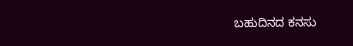ಬಹುದಿನದ ಕನಸು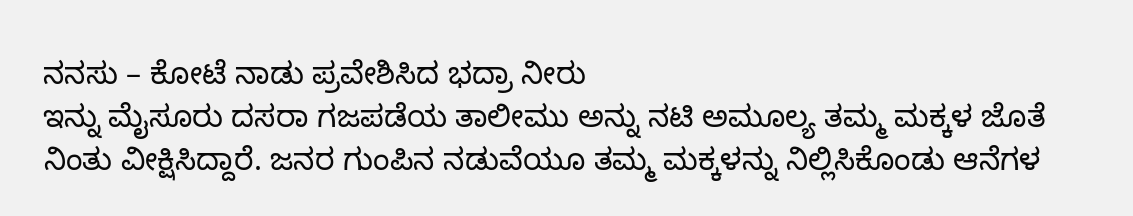ನನಸು – ಕೋಟೆ ನಾಡು ಪ್ರವೇಶಿಸಿದ ಭದ್ರಾ ನೀರು
ಇನ್ನು ಮೈಸೂರು ದಸರಾ ಗಜಪಡೆಯ ತಾಲೀಮು ಅನ್ನು ನಟಿ ಅಮೂಲ್ಯ ತಮ್ಮ ಮಕ್ಕಳ ಜೊತೆ ನಿಂತು ವೀಕ್ಷಿಸಿದ್ದಾರೆ. ಜನರ ಗುಂಪಿನ ನಡುವೆಯೂ ತಮ್ಮ ಮಕ್ಕಳನ್ನು ನಿಲ್ಲಿಸಿಕೊಂಡು ಆನೆಗಳ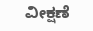ವೀಕ್ಷಣೆ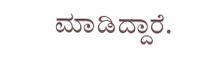ಮಾಡಿದ್ದಾರೆ.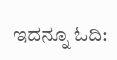ಇದನ್ನೂ ಓದಿ: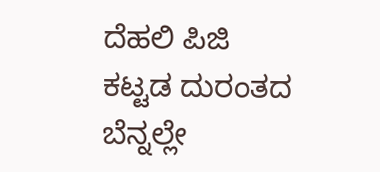ದೆಹಲಿ ಪಿಜಿ ಕಟ್ಟಡ ದುರಂತದ ಬೆನ್ನಲ್ಲೇ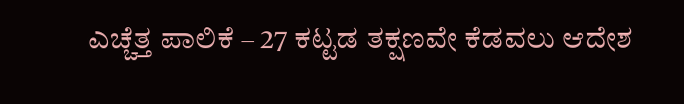ಎಚ್ಚೆತ್ತ ಪಾಲಿಕೆ – 27 ಕಟ್ಟಡ ತಕ್ಷಣವೇ ಕೆಡವಲು ಆದೇಶ